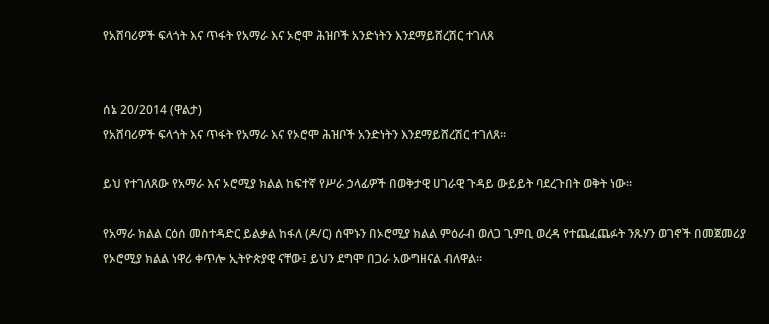የአሸባሪዎች ፍላጎት እና ጥፋት የአማራ እና ኦሮሞ ሕዝቦች አንድነትን እንደማይሸረሽር ተገለጸ


ሰኔ 20/2014 (ዋልታ)
የአሸባሪዎች ፍላጎት እና ጥፋት የአማራ እና የኦሮሞ ሕዝቦች አንድነትን እንደማይሸረሽር ተገለጸ፡፡

ይህ የተገለጸው የአማራ እና ኦሮሚያ ክልል ከፍተኛ የሥራ ኃላፊዎች በወቅታዊ ሀገራዊ ጉዳይ ውይይት ባደረጉበት ወቅት ነው፡፡

የአማራ ክልል ርዕሰ መስተዳድር ይልቃል ከፋለ (ዶ/ር) ሰሞኑን በኦሮሚያ ክልል ምዕራብ ወለጋ ጊምቢ ወረዳ የተጨፈጨፉት ንጹሃን ወገኖች በመጀመሪያ የኦሮሚያ ክልል ነዋሪ ቀጥሎ ኢትዮጵያዊ ናቸው፤ ይህን ደግሞ በጋራ አውግዘናል ብለዋል።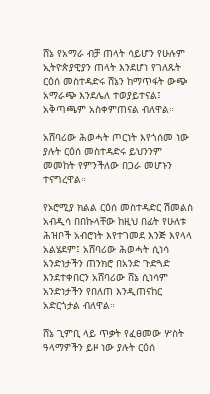ሸኔ የአማራ ብቻ ጠላት ሳይሆን የሁሉም ኢትዮጵያዊያን ጠላት እንደሆነ የገለጹት ርዕሰ መስተዳድሩ ሸኔን ከማጥፋት ውጭ አማራጭ እንደሌለ ተወያይተናል፤ አቅጣጫም አስቀምጠናል ብለዋል።

አሸባሪው ሕወሓት ጦርነት እየጎሰመ ነው ያሉት ርዕሰ መስተዳድሩ ይህንንም መመከት የምንችለው በጋራ መሆኑን ተናግረዋል።

የኦሮሚያ ክልል ርዕሰ መስተዳድር ሽመልስ አብዲሳ በበኩላቸው ከዚህ በፊት የሁለቱ ሕዝቦች አብሮነት እየተገመደ እንጅ እየላላ አልሄደም፤ አሸባሪው ሕወሓት ሲነሳ አንድነታችን ጠንክሮ በአንድ ጉድጓድ እንደተቀበርን አሸባሪው ሸኔ ሲነሳም አንድነታችን የበለጠ እንዲጠናከር አድርጎታል ብለዋል።

ሸኔ ጊምቢ ላይ ጥቃት የፈፀመው ሦስት ዓላማዎችን ይዞ ነው ያሉት ርዕሰ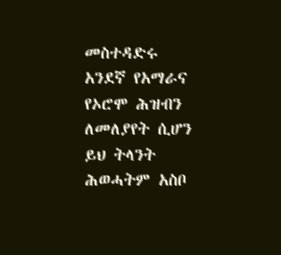መስተዳድሩ አንደኛ የአማራና የኦሮሞ ሕዝብን ለመለያየት ሲሆን ይህ ትላንት ሕወሓትም አስቦ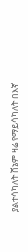ያልተሳካለት ሸኔም ዛሬ የማይሳካለት በእኛ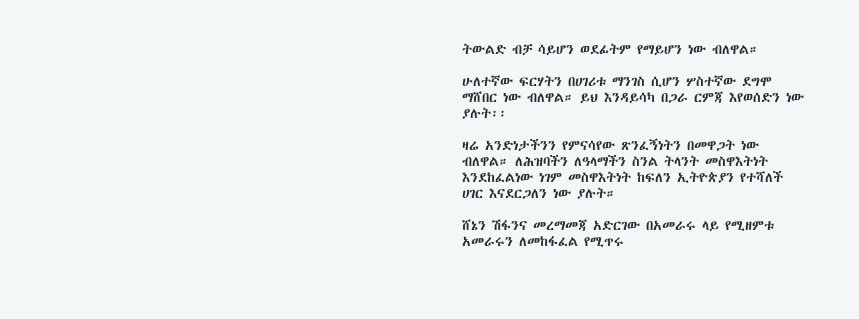ትውልድ ብቻ ሳይሆን ወደፊትም የማይሆን ነው ብለዋል።

ሁለተኛው ፍርሃትን በሀገሪቱ ማንገስ ሲሆን ሦስተኛው ደግሞ ማሸበር ነው ብለዋል። ይህ እንዳይሳካ በጋራ ርምጃ እየወሰድን ነው ያሉት፡፡

ዛሬ አንድነታችንን የምናሳየው ጽንፈኝነትን በመዋጋት ነው ብለዋል። ለሕዝባችን ለዓላማችን ስንል ትላንት መስዋእትነት እንደከፈልነው ነገም መስዋእትነት ከፍለን ኢትዮጵያን የተሻለች ሀገር እናደርጋለን ነው ያሉት።

ሸኔን ሽፋንና መረማመጃ አድርገው በአመራሩ ላይ የሚዘምቱ አመራሩን ለመከፋፈል የሚጥሩ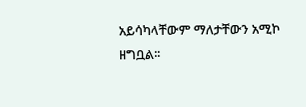አይሳካላቸውም ማለታቸውን አሚኮ ዘግቧል፡፡